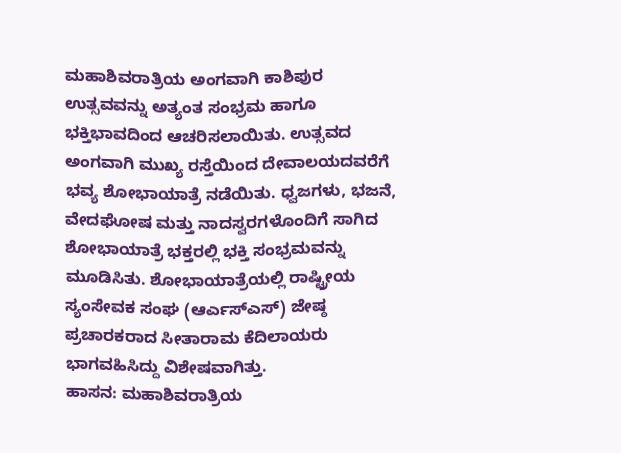ಮಹಾಶಿವರಾತ್ರಿಯ ಅಂಗವಾಗಿ ಕಾಶಿಪುರ ಉತ್ಸವವನ್ನು ಅತ್ಯಂತ ಸಂಭ್ರಮ ಹಾಗೂ ಭಕ್ತಿಭಾವದಿಂದ ಆಚರಿಸಲಾಯಿತು. ಉತ್ಸವದ ಅಂಗವಾಗಿ ಮುಖ್ಯ ರಸ್ತೆಯಿಂದ ದೇವಾಲಯದವರೆಗೆ ಭವ್ಯ ಶೋಭಾಯಾತ್ರೆ ನಡೆಯಿತು. ಧ್ವಜಗಳು, ಭಜನೆ, ವೇದಘೋಷ ಮತ್ತು ನಾದಸ್ವರಗಳೊಂದಿಗೆ ಸಾಗಿದ ಶೋಭಾಯಾತ್ರೆ ಭಕ್ತರಲ್ಲಿ ಭಕ್ತಿ ಸಂಭ್ರಮವನ್ನು ಮೂಡಿಸಿತು. ಶೋಭಾಯಾತ್ರೆಯಲ್ಲಿ ರಾಷ್ಟ್ರೀಯ ಸ್ಯಂಸೇವಕ ಸಂಘ (ಆರ್ಎಸ್ಎಸ್) ಜೇಷ್ಠ ಪ್ರಚಾರಕರಾದ ಸೀತಾರಾಮ ಕೆದಿಲಾಯರು ಭಾಗವಹಿಸಿದ್ದು ವಿಶೇಷವಾಗಿತ್ತು.
ಹಾಸನ: ಮಹಾಶಿವರಾತ್ರಿಯ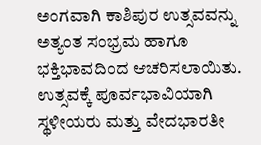ಅಂಗವಾಗಿ ಕಾಶಿಪುರ ಉತ್ಸವವನ್ನು ಅತ್ಯಂತ ಸಂಭ್ರಮ ಹಾಗೂ ಭಕ್ತಿಭಾವದಿಂದ ಆಚರಿಸಲಾಯಿತು.
ಉತ್ಸವಕ್ಕೆ ಪೂರ್ವಭಾವಿಯಾಗಿ ಸ್ಥಳೀಯರು ಮತ್ತು ವೇದಭಾರತೀ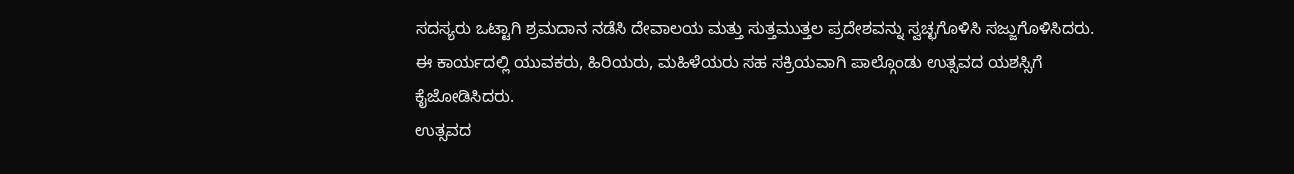ಸದಸ್ಯರು ಒಟ್ಟಾಗಿ ಶ್ರಮದಾನ ನಡೆಸಿ ದೇವಾಲಯ ಮತ್ತು ಸುತ್ತಮುತ್ತಲ ಪ್ರದೇಶವನ್ನು ಸ್ವಚ್ಛಗೊಳಿಸಿ ಸಜ್ಜುಗೊಳಿಸಿದರು. ಈ ಕಾರ್ಯದಲ್ಲಿ ಯುವಕರು, ಹಿರಿಯರು, ಮಹಿಳೆಯರು ಸಹ ಸಕ್ರಿಯವಾಗಿ ಪಾಲ್ಗೊಂಡು ಉತ್ಸವದ ಯಶಸ್ಸಿಗೆ ಕೈಜೋಡಿಸಿದರು.
ಉತ್ಸವದ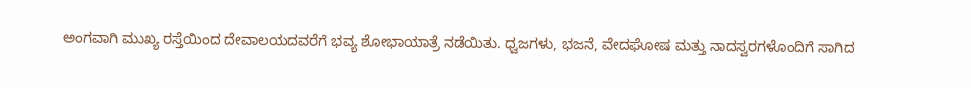ಅಂಗವಾಗಿ ಮುಖ್ಯ ರಸ್ತೆಯಿಂದ ದೇವಾಲಯದವರೆಗೆ ಭವ್ಯ ಶೋಭಾಯಾತ್ರೆ ನಡೆಯಿತು. ಧ್ವಜಗಳು, ಭಜನೆ, ವೇದಘೋಷ ಮತ್ತು ನಾದಸ್ವರಗಳೊಂದಿಗೆ ಸಾಗಿದ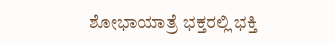ಶೋಭಾಯಾತ್ರೆ ಭಕ್ತರಲ್ಲಿ ಭಕ್ತಿ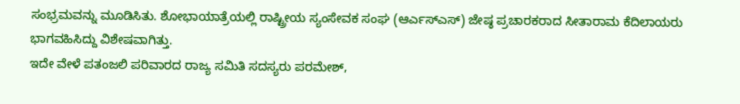ಸಂಭ್ರಮವನ್ನು ಮೂಡಿಸಿತು. ಶೋಭಾಯಾತ್ರೆಯಲ್ಲಿ ರಾಷ್ಟ್ರೀಯ ಸ್ಯಂಸೇವಕ ಸಂಘ (ಆರ್ಎಸ್ಎಸ್) ಜೇಷ್ಠ ಪ್ರಚಾರಕರಾದ ಸೀತಾರಾಮ ಕೆದಿಲಾಯರು ಭಾಗವಹಿಸಿದ್ದು ವಿಶೇಷವಾಗಿತ್ತು.
ಇದೇ ವೇಳೆ ಪತಂಜಲಿ ಪರಿವಾರದ ರಾಜ್ಯ ಸಮಿತಿ ಸದಸ್ಯರು ಪರಮೇಶ್,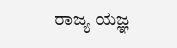ರಾಜ್ಯ ಯಜ್ಞ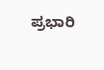ಪ್ರಭಾರಿ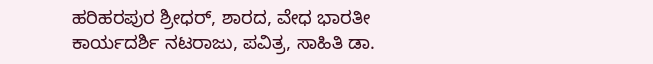ಹರಿಹರಪುರ ಶ್ರೀಧರ್, ಶಾರದ, ವೇಧ ಭಾರತೀ ಕಾರ್ಯದರ್ಶಿ ನಟರಾಜು, ಪವಿತ್ರ, ಸಾಹಿತಿ ಡಾ.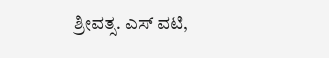ಶ್ರೀವತ್ಸ. ಎಸ್ ವಟಿ,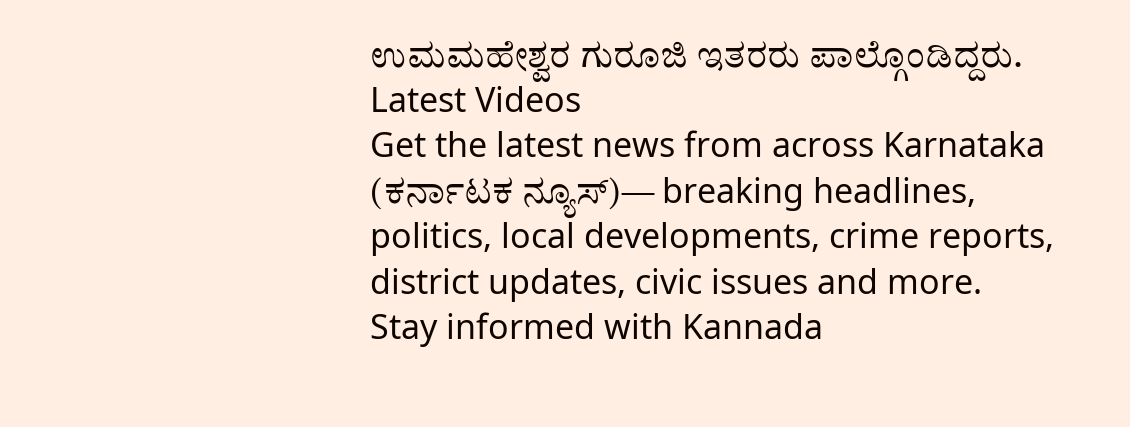ಉಮಮಹೇಶ್ವರ ಗುರೂಜಿ ಇತರರು ಪಾಲ್ಗೊಂಡಿದ್ದರು.
Latest Videos
Get the latest news from across Karnataka (ಕರ್ನಾಟಕ ನ್ಯೂಸ್)— breaking headlines, politics, local developments, crime reports, district updates, civic issues and more. Stay informed with Kannada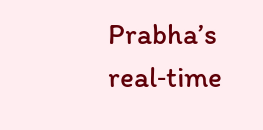Prabha’s real‑time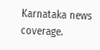Karnataka news coverage.